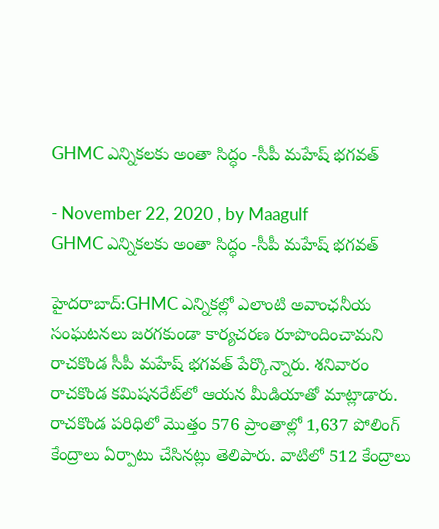GHMC ఎన్నికలకు అంతా సిద్ధం -సీపీ మహేష్‌ భగవత్

- November 22, 2020 , by Maagulf
GHMC ఎన్నికలకు అంతా సిద్ధం -సీపీ మహేష్‌ భగవత్

హైదరాబాద్:GHMC ఎన్నికల్లో ఎలాంటి అవాంఛనీయ సంఘటనలు జరగకుండా కార్యచరణ రూపొందించామని రాచకొండ సీపీ మహేష్‌ భగవత్‌ పేర్కొన్నారు. శనివారం రాచకొండ కమిషనరేట్‌లో ఆయన మీడియాతో మాట్లాడారు. రాచకొండ పరిధిలో మొత్తం 576 ప్రాంతాల్లో 1,637 పోలింగ్‌ కేంద్రాలు ఏర్పాటు చేసినట్లు తెలిపారు. వాటిలో 512 కేంద్రాలు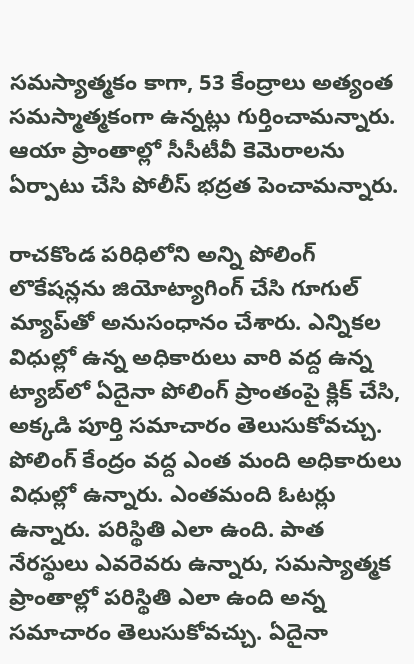సమస్యాత్మకం కాగా, 53 కేంద్రాలు అత్యంత సమస్మాత్మకంగా ఉన్నట్లు గుర్తించామన్నారు. ఆయా ప్రాంతాల్లో సీసీటీవీ కెమెరాలను ఏర్పాటు చేసి పోలీస్‌ భద్రత పెంచామన్నారు.

రాచకొండ పరిధిలోని అన్ని పోలింగ్‌ లొకేషన్లను జియోట్యాగింగ్‌ చేసి గూగుల్‌ మ్యాప్‌తో అనుసంధానం చేశారు. ఎన్నికల విధుల్లో ఉన్న అధికారులు వారి వద్ద ఉన్న ట్యాబ్‌లో ఏదైనా పోలింగ్‌ ప్రాంతంపై క్లిక్‌ చేసి, అక్కడి పూర్తి సమాచారం తెలుసుకోవచ్చు. పోలింగ్‌ కేంద్రం వద్ద ఎంత మంది అధికారులు విధుల్లో ఉన్నారు. ఎంతమంది ఓటర్లు ఉన్నారు. పరిస్థితి ఎలా ఉంది. పాత నేరస్థులు ఎవరెవరు ఉన్నారు, సమస్యాత్మక ప్రాంతాల్లో పరిస్థితి ఎలా ఉంది అన్న సమాచారం తెలుసుకోవచ్చు. ఏదైనా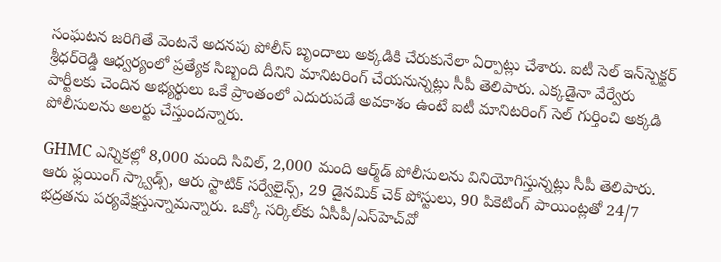సంఘటన జరిగితే వెంటనే అదనపు పోలీస్‌ బృందాలు అక్కడికి చేరుకునేలా ఏర్పాట్లు చేశారు. ఐటీ సెల్‌ ఇన్‌స్పెక్టర్‌ శ్రీధర్‌రెడ్డి ఆధ్వర్యంలో ప్రత్యేక సిబ్బంది దీనిని మానిటరింగ్‌ చేయనున్నట్లు సీపీ తెలిపారు. ఎక్కడైనా వేర్వేరు పార్టీలకు చెందిన అభ్యర్థులు ఒకే ప్రాంతంలో ఎదురుపడే అవకాశం ఉంటే ఐటీ మానిటరింగ్‌ సెల్‌ గుర్తించి అక్కడి పోలీసులను అలర్టు చేస్తుందన్నారు.

GHMC ఎన్నికల్లో 8,000 మంది సివిల్‌, 2,000 మంది ఆర్మ్‌డ్‌ పోలీసులను వినియోగిస్తున్నట్లు సీపీ తెలిపారు. ఆరు ఫ్లయింగ్‌ స్క్వాడ్స్‌, ఆరు స్టాటిక్‌ సర్వేలైన్స్‌, 29 డైనమిక్‌ చెక్‌ పోస్టులు, 90 పికెటింగ్‌ పాయింట్లతో 24/7 భద్రతను పర్యవేక్షస్తున్నామన్నారు. ఒక్కో సర్కిల్‌కు ఏసీపీ/ఎస్‌హెచ్‌వో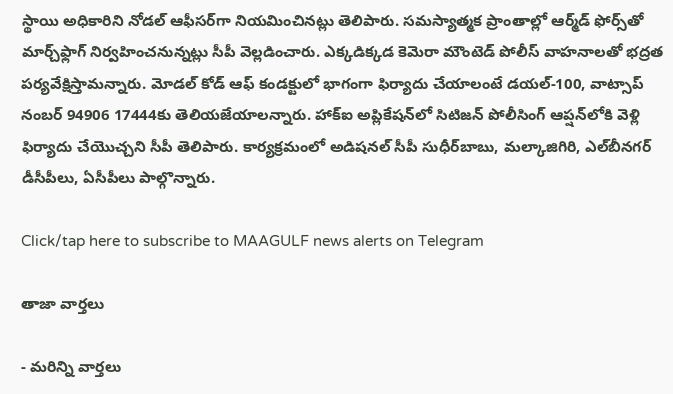స్థాయి అధికారిని నోడల్‌ ఆఫీసర్‌గా నియమించినట్లు తెలిపారు. సమస్యాత్మక ప్రాంతాల్లో ఆర్మ్‌డ్‌ ఫోర్స్‌తో మార్చ్‌ఫ్లాగ్‌ నిర్వహించనున్నట్లు సీపీ వెల్లడించారు. ఎక్కడిక్కడ కెమెరా మౌంటెడ్‌ పోలీస్‌ వాహనాలతో భద్రత పర్యవేక్షిస్తామన్నారు. మోడల్‌ కోడ్‌ ఆఫ్‌ కండక్టులో భాగంగా ఫిర్యాదు చేయాలంటే డయల్‌-100, వాట్సాప్‌ నంబర్‌ 94906 17444కు తెలియజేయాలన్నారు. హాక్‌ఐ అప్లికేషన్‌లో సిటిజన్‌ పోలీసింగ్‌ ఆప్షన్‌లోకి వెళ్లి ఫిర్యాదు చేయొచ్చని సీపీ తెలిపారు. కార్యక్రమంలో అడిషనల్‌ సీపీ సుధీర్‌బాబు, మల్కాజిగిరి, ఎల్‌బీనగర్‌ డీసీపీలు, ఏసీపీలు పాల్గొన్నారు.

Click/tap here to subscribe to MAAGULF news alerts on Telegram

తాజా వార్తలు

- మరిన్ని వార్తలు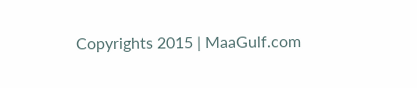Copyrights 2015 | MaaGulf.com